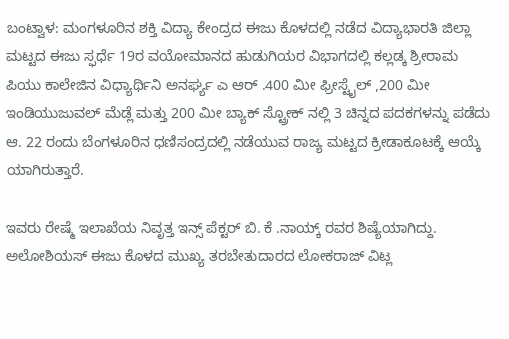ಬಂಟ್ವಾಳ: ಮಂಗಳೂರಿನ ಶಕ್ತಿ ವಿದ್ಯಾ ಕೇಂದ್ರದ ಈಜು ಕೊಳದಲ್ಲಿ ನಡೆದ ವಿದ್ಯಾಭಾರತಿ ಜಿಲ್ಲಾ ಮಟ್ಟದ ಈಜು ಸ್ಫರ್ಧೆ 19ರ ವಯೋಮಾನದ ಹುಡುಗಿಯರ ವಿಭಾಗದಲ್ಲಿ ಕಲ್ಲಡ್ಕ ಶ್ರೀರಾಮ ಪಿಯು ಕಾಲೇಜಿನ ವಿಧ್ಯಾರ್ಥಿನಿ ಅನರ್ಘ್ಯ ಎ ಆರ್ .400 ಮೀ ಫ್ರೀಸ್ಟೈಲ್ ,200 ಮೀ ಇಂಡಿಯುಜುವಲ್ ಮೆಡ್ಲೆ ಮತ್ತು 200 ಮೀ ಬ್ಯಾಕ್ ಸ್ಟ್ರೋಕ್ ನಲ್ಲಿ 3 ಚಿನ್ನದ ಪದಕಗಳನ್ನು ಪಡೆದು ಆ. 22 ರಂದು ಬೆಂಗಳೂರಿನ ಧಣಿಸಂದ್ರದಲ್ಲಿ ನಡೆಯುವ ರಾಜ್ಯ ಮಟ್ಟದ ಕ್ರೀಡಾಕೂಟಕ್ಕೆ ಆಯ್ಕೆ ಯಾಗಿರುತ್ತಾರೆ.

ಇವರು ರೇಷ್ಮೆ ಇಲಾಖೆಯ ನಿವೃತ್ತ ಇನ್ಸ್ ಪೆಕ್ಟರ್ ಬಿ. ಕೆ .ನಾಯ್ಕ್ ರವರ ಶಿಷ್ಯೆಯಾಗಿದ್ದು. ಅಲೋಶಿಯಸ್ ಈಜು ಕೊಳದ ಮುಖ್ಯ ತರಬೇತುದಾರದ ಲೋಕರಾಜ್ ವಿಟ್ಲ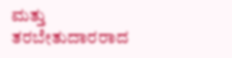ಮತ್ತು ತರಬೇತುದಾರರಾದ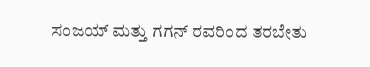ಸಂಜಯ್ ಮತ್ತು ಗಗನ್ ರವರಿಂದ ತರಬೇತು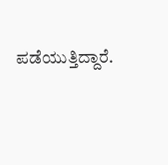ಪಡೆಯುತ್ತಿದ್ದಾರೆ.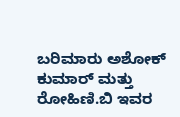ಬರಿಮಾರು ಅಶೋಕ್ ಕುಮಾರ್ ಮತ್ತು ರೋಹಿಣಿ.ಬಿ ಇವರ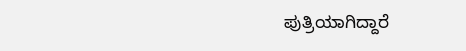ಪುತ್ರಿಯಾಗಿದ್ದಾರೆ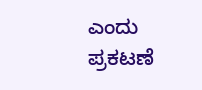ಎಂದು ಪ್ರಕಟಣೆ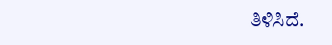ತಿಳಿಸಿದೆ.